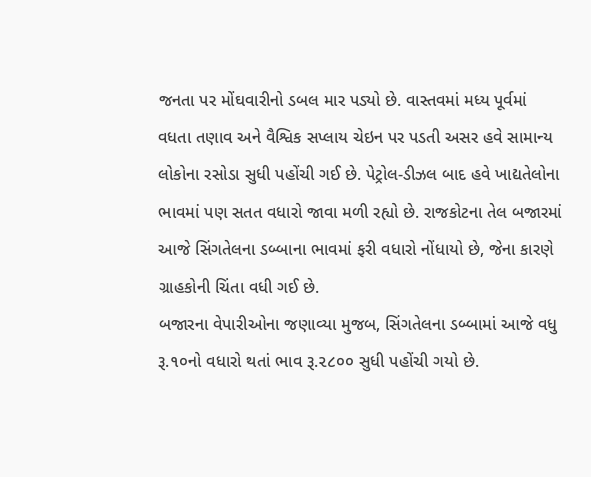જનતા પર મોંઘવારીનો ડબલ માર પડ્યો છે. વાસ્તવમાં મધ્ય પૂર્વમાં વધતા તણાવ અને વૈશ્વિક સપ્લાય ચેઇન પર પડતી અસર હવે સામાન્ય લોકોના રસોડા સુધી પહોંચી ગઈ છે. પેટ્રોલ-ડીઝલ બાદ હવે ખાદ્યતેલોના ભાવમાં પણ સતત વધારો જાવા મળી રહ્યો છે. રાજકોટના તેલ બજારમાં આજે સિંગતેલના ડબ્બાના ભાવમાં ફરી વધારો નોંધાયો છે, જેના કારણે ગ્રાહકોની ચિંતા વધી ગઈ છે.
બજારના વેપારીઓના જણાવ્યા મુજબ, સિંગતેલના ડબ્બામાં આજે વધુ રૂ.૧૦નો વધારો થતાં ભાવ રૂ.૨૮૦૦ સુધી પહોંચી ગયો છે.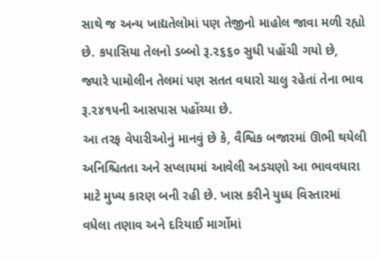સાથે જ અન્ય ખાદ્યતેલોમાં પણ તેજીનો માહોલ જાવા મળી રહ્યો છે. કપાસિયા તેલનો ડબ્બો રૂ.૨૬૬૦ સુધી પહોંચી ગયો છે, જ્યારે પામોલીન તેલમાં પણ સતત વધારો ચાલુ રહેતાં તેના ભાવ રૂ.૨૪૧૫ની આસપાસ પહોંચ્યા છે.
આ તરફ વેપારીઓનું માનવું છે કે, વૈશ્વિક બજારમાં ઊભી થયેલી અનિશ્ચિતતા અને સપ્લાયમાં આવેલી અડચણો આ ભાવવધારા માટે મુખ્ય કારણ બની રહી છે. ખાસ કરીને યુધ્ધ વિસ્તારમાં વધેલા તણાવ અને દરિયાઈ માર્ગોમાં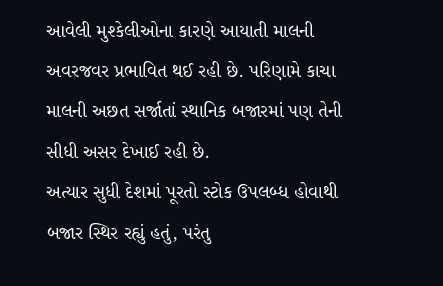આવેલી મુશ્કેલીઓના કારણે આયાતી માલની અવરજવર પ્રભાવિત થઈ રહી છે. પરિણામે કાચા માલની અછત સર્જાતાં સ્થાનિક બજારમાં પણ તેની સીધી અસર દેખાઈ રહી છે.
અત્યાર સુધી દેશમાં પૂરતો સ્ટોક ઉપલબ્ધ હોવાથી બજાર સ્થિર રહ્યું હતું, પરંતુ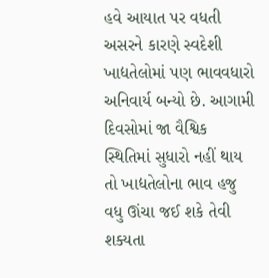હવે આયાત પર વધતી અસરને કારણે સ્વદેશી ખાદ્યતેલોમાં પણ ભાવવધારો અનિવાર્ય બન્યો છે. આગામી દિવસોમાં જા વૈશ્વિક સ્થિતિમાં સુધારો નહીં થાય તો ખાદ્યતેલોના ભાવ હજુ વધુ ઊંચા જઈ શકે તેવી શક્યતા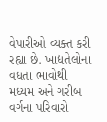વેપારીઓ વ્યક્ત કરી રહ્યા છે. ખાદ્યતેલોના વધતા ભાવોથી મધ્યમ અને ગરીબ વર્ગના પરિવારો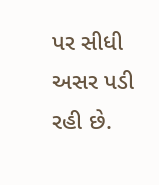પર સીધી અસર પડી રહી છે.